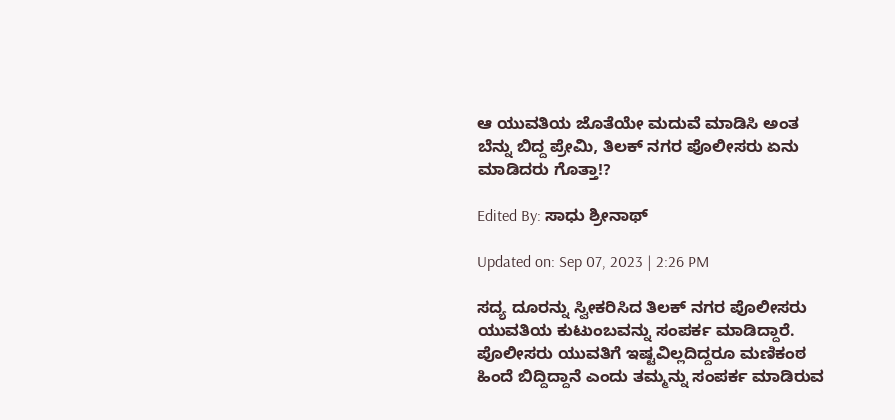ಆ ಯುವತಿಯ ಜೊತೆಯೇ ಮದುವೆ ಮಾಡಿಸಿ ಅಂತ ಬೆನ್ನು ಬಿದ್ದ ಪ್ರೇಮಿ, ತಿಲಕ್ ನಗರ ಪೊಲೀಸರು ಏನು ಮಾಡಿದರು ಗೊತ್ತಾ!?

Edited By: ಸಾಧು ಶ್ರೀನಾಥ್

Updated on: Sep 07, 2023 | 2:26 PM

ಸದ್ಯ ದೂರನ್ನು ಸ್ವೀಕರಿಸಿದ ತಿಲಕ್ ನಗರ ಪೊಲೀಸರು ಯುವತಿಯ ಕುಟುಂಬವನ್ನು ಸಂಪರ್ಕ ಮಾಡಿದ್ದಾರೆ. ಪೊಲೀಸರು ಯುವತಿಗೆ ಇಷ್ಟವಿಲ್ಲದಿದ್ದರೂ ಮಣಿಕಂಠ ಹಿಂದೆ ಬಿದ್ದಿದ್ದಾನೆ ಎಂದು ತಮ್ಮನ್ನು ಸಂಪರ್ಕ ಮಾಡಿರುವ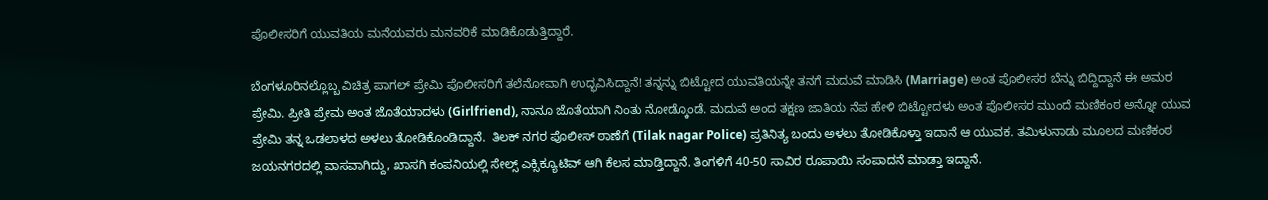ಪೊಲೀಸರಿಗೆ ಯುವತಿಯ ಮನೆಯವರು ಮನವರಿಕೆ ಮಾಡಿಕೊಡುತ್ತಿದ್ದಾರೆ.

ಬೆಂಗಳೂರಿನಲ್ಲೊಬ್ಬ ವಿಚಿತ್ರ ಪಾಗಲ್ ಪ್ರೇಮಿ ಪೊಲೀಸರಿಗೆ ತಲೆನೋವಾಗಿ ಉದ್ಭವಿಸಿದ್ದಾನೆ! ತನ್ನನ್ನು ಬಿಟ್ಟೋದ ಯುವತಿಯನ್ನೇ ತನಗೆ ಮದುವೆ ಮಾಡಿಸಿ (Marriage) ಅಂತ ಪೊಲೀಸರ ಬೆನ್ನು ಬಿದ್ದಿದ್ದಾನೆ ಈ ಅಮರ ಪ್ರೇಮಿ. ಪ್ರೀತಿ ಪ್ರೇಮ ಅಂತ ಜೊತೆಯಾದಳು (Girlfriend), ನಾನೂ ಜೊತೆಯಾಗಿ ನಿಂತು ನೋಡ್ಕೊಂಡೆ. ಮದುವೆ ಅಂದ ತಕ್ಷಣ ಜಾತಿಯ ನೆಪ ಹೇಳಿ ಬಿಟ್ಟೋದಳು ಅಂತ ಪೊಲೀಸರ ಮುಂದೆ ಮಣಿಕಂಠ ಅನ್ನೋ ಯುವ ಪ್ರೇಮಿ ತನ್ನ ಒಡಲಾಳದ ಅಳಲು ತೋಡಿಕೊಂಡಿದ್ದಾನೆ.  ತಿಲಕ್ ನಗರ ಪೊಲೀಸ್ ಠಾಣೆಗೆ (Tilak nagar Police) ಪ್ರತಿನಿತ್ಯ ಬಂದು ಅಳಲು ತೋಡಿಕೊಳ್ತಾ ಇದಾನೆ ಆ ಯುವಕ. ತಮಿಳುನಾಡು ಮೂಲದ ಮಣಿಕಂಠ ಜಯನಗರದಲ್ಲಿ ವಾಸವಾಗಿದ್ದು, ಖಾಸಗಿ ಕಂಪನಿಯಲ್ಲಿ ಸೇಲ್ಸ್ ಎಕ್ಸಿಕ್ಯೂಟಿವ್ ಆಗಿ ಕೆಲಸ ಮಾಡ್ತಿದ್ದಾನೆ. ತಿಂಗಳಿಗೆ 40-50 ಸಾವಿರ ರೂಪಾಯಿ ಸಂಪಾದನೆ ಮಾಡ್ತಾ ಇದ್ದಾನೆ.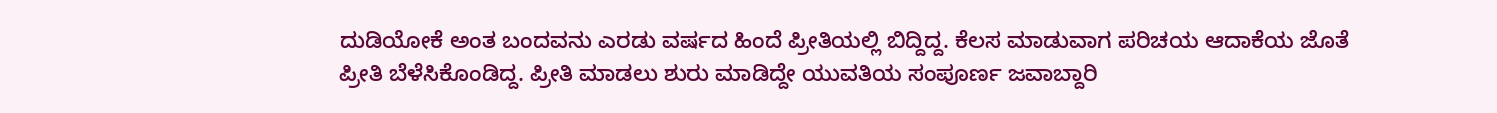ದುಡಿಯೋಕೆ ಅಂತ ಬಂದವನು ಎರಡು ವರ್ಷದ ಹಿಂದೆ ಪ್ರೀತಿಯಲ್ಲಿ ಬಿದ್ದಿದ್ದ. ಕೆಲಸ ಮಾಡುವಾಗ ಪರಿಚಯ ಆದಾಕೆಯ ಜೊತೆ ಪ್ರೀತಿ ಬೆಳೆಸಿಕೊಂಡಿದ್ದ. ಪ್ರೀತಿ ಮಾಡಲು ಶುರು ಮಾಡಿದ್ದೇ ಯುವತಿಯ ಸಂಪೂರ್ಣ ಜವಾಬ್ದಾರಿ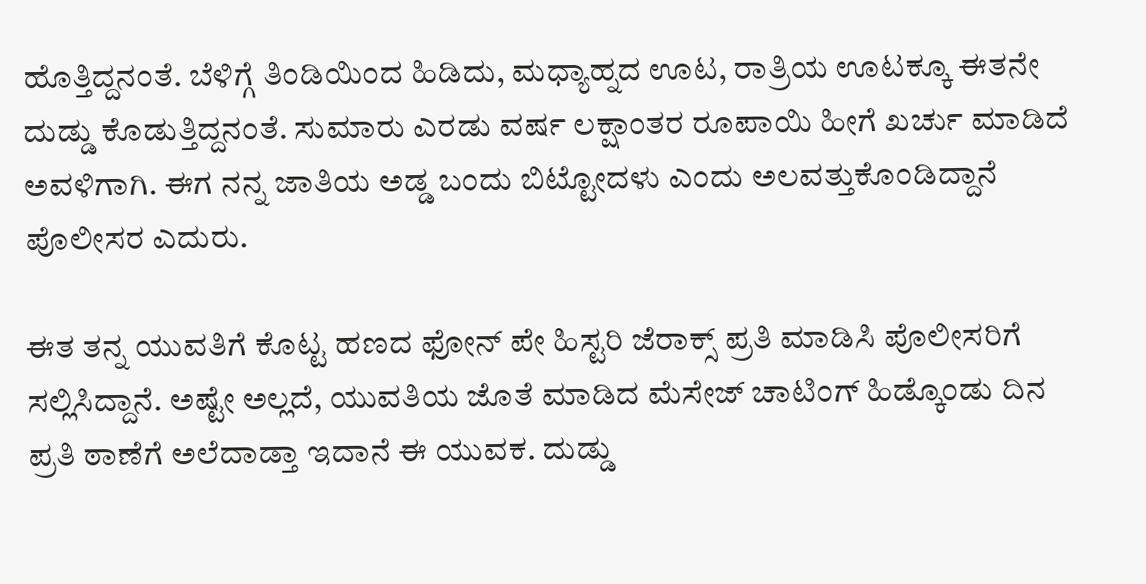ಹೊತ್ತಿದ್ದನಂತೆ. ಬೆಳಿಗ್ಗೆ ತಿಂಡಿಯಿಂದ ಹಿಡಿದು, ಮಧ್ಯಾಹ್ನದ ಊಟ, ರಾತ್ರಿಯ ಊಟಕ್ಕೂ ಈತನೇ ದುಡ್ಡು ಕೊಡುತ್ತಿದ್ದನಂತೆ. ಸುಮಾರು ಎರಡು ವರ್ಷ ಲಕ್ಷಾಂತರ ರೂಪಾಯಿ ಹೀಗೆ ಖರ್ಚು ಮಾಡಿದೆ ಅವಳಿಗಾಗಿ. ಈಗ ನನ್ನ ಜಾತಿಯ ಅಡ್ಡ ಬಂದು ಬಿಟ್ಟೋದಳು ಎಂದು ಅಲವತ್ತುಕೊಂಡಿದ್ದಾನೆ ಪೊಲೀಸರ ಎದುರು.

ಈತ ತನ್ನ ಯುವತಿಗೆ ಕೊಟ್ಟ ಹಣದ ಫೋನ್ ಪೇ ಹಿಸ್ಟರಿ ಜೆರಾಕ್ಸ್ ಪ್ರತಿ ಮಾಡಿಸಿ ಪೊಲೀಸರಿಗೆ ಸಲ್ಲಿಸಿದ್ದಾನೆ. ಅಷ್ಟೇ ಅಲ್ಲದೆ, ಯುವತಿಯ ಜೊತೆ ಮಾಡಿದ ಮೆಸೇಜ್ ಚಾಟಿಂಗ್ ಹಿಡ್ಕೊಂಡು ದಿನ ಪ್ರತಿ ಠಾಣೆಗೆ ಅಲೆದಾಡ್ತಾ ಇದಾನೆ ಈ ಯುವಕ. ದುಡ್ಡು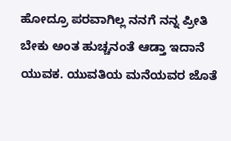ಹೋದ್ರೂ ಪರವಾಗಿಲ್ಲ ನನಗೆ ನನ್ನ ಪ್ರೀತಿ ಬೇಕು ಅಂತ ಹುಚ್ಚನಂತೆ ಆಡ್ತಾ ಇದಾನೆ ಯುವಕ. ಯುವತಿಯ ಮನೆಯವರ ಜೊತೆ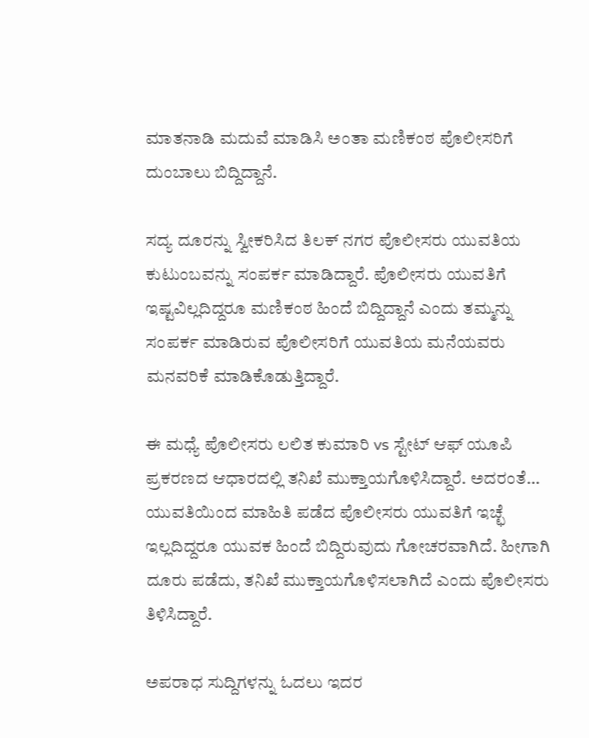ಮಾತನಾಡಿ ಮದುವೆ ಮಾಡಿಸಿ ಅಂತಾ ಮಣಿಕಂಠ ಪೊಲೀಸರಿಗೆ ದುಂಬಾಲು ಬಿದ್ದಿದ್ದಾನೆ.

ಸದ್ಯ ದೂರನ್ನು ಸ್ವೀಕರಿಸಿದ ತಿಲಕ್ ನಗರ ಪೊಲೀಸರು ಯುವತಿಯ ಕುಟುಂಬವನ್ನು ಸಂಪರ್ಕ ಮಾಡಿದ್ದಾರೆ. ಪೊಲೀಸರು ಯುವತಿಗೆ ಇಷ್ಟವಿಲ್ಲದಿದ್ದರೂ ಮಣಿಕಂಠ ಹಿಂದೆ ಬಿದ್ದಿದ್ದಾನೆ ಎಂದು ತಮ್ಮನ್ನು ಸಂಪರ್ಕ ಮಾಡಿರುವ ಪೊಲೀಸರಿಗೆ ಯುವತಿಯ ಮನೆಯವರು ಮನವರಿಕೆ ಮಾಡಿಕೊಡುತ್ತಿದ್ದಾರೆ.

ಈ ಮಧ್ಯೆ ಪೊಲೀಸರು ಲಲಿತ ಕುಮಾರಿ vs ಸ್ಟೇಟ್ ಆಫ್ ಯೂಪಿ ಪ್ರಕರಣದ ಆಧಾರದಲ್ಲಿ ತನಿಖೆ ಮುಕ್ತಾಯಗೊಳಿಸಿದ್ದಾರೆ. ಅದರಂತೆ… ಯುವತಿಯಿಂದ ಮಾಹಿತಿ ಪಡೆದ ಪೊಲೀಸರು ಯುವತಿಗೆ ಇಚ್ಛೆ ಇಲ್ಲದಿದ್ದರೂ ಯುವಕ ಹಿಂದೆ ಬಿದ್ದಿರುವುದು ಗೋಚರವಾಗಿದೆ. ಹೀಗಾಗಿ ದೂರು ಪಡೆದು, ತನಿಖೆ ಮುಕ್ತಾಯಗೊಳಿಸಲಾಗಿದೆ ಎಂದು ಪೊಲೀಸರು ತಿಳಿಸಿದ್ದಾರೆ.

ಅಪರಾಧ ಸುದ್ದಿಗಳನ್ನು ಓದಲು ಇದರ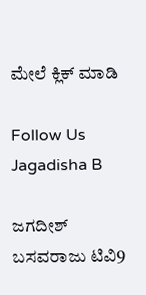ಮೇಲೆ ಕ್ಲಿಕ್ ಮಾಡಿ

Follow Us
Jagadisha B

ಜಗದೀಶ್ ಬಸವರಾಜು ಟಿವಿ9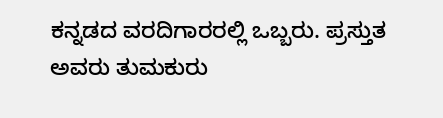ಕನ್ನಡದ ವರದಿಗಾರರಲ್ಲಿ ಒಬ್ಬರು. ಪ್ರಸ್ತುತ ಅವರು ತುಮಕುರು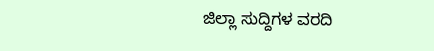ಜಿಲ್ಲಾ ಸುದ್ದಿಗಳ ವರದಿ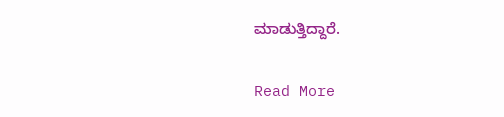ಮಾಡುತ್ತಿದ್ದಾರೆ.

Read More